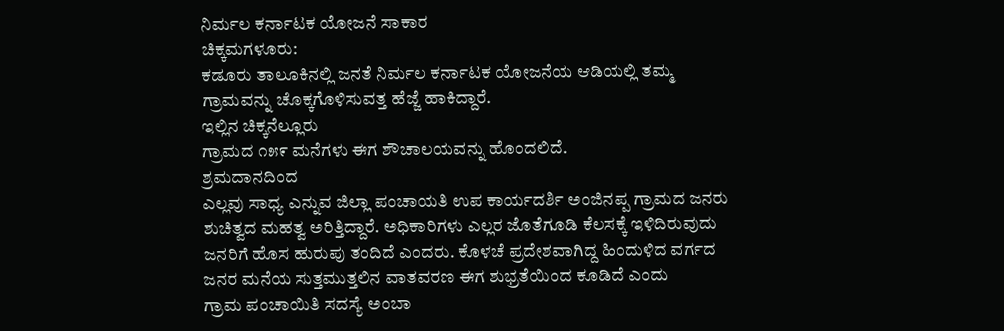ನಿರ್ಮಲ ಕರ್ನಾಟಕ ಯೋಜನೆ ಸಾಕಾರ
ಚಿಕ್ಕಮಗಳೂರು:
ಕಡೂರು ತಾಲೂಕಿನಲ್ಲಿ ಜನತೆ ನಿರ್ಮಲ ಕರ್ನಾಟಕ ಯೋಜನೆಯ ಆಡಿಯಲ್ಲಿ ತಮ್ಮ
ಗ್ರಾಮವನ್ನು ಚೊಕ್ಕಗೊಳಿಸುವತ್ತ ಹೆಜ್ಜೆ ಹಾಕಿದ್ದಾರೆ.
ಇಲ್ಲಿನ ಚಿಕ್ಕನೆಲ್ಲೂರು
ಗ್ರಾಮದ ೧೫೯ ಮನೆಗಳು ಈಗ ಶೌಚಾಲಯವನ್ನು ಹೊಂದಲಿದೆ.
ಶ್ರಮದಾನದಿಂದ
ಎಲ್ಲವು ಸಾಧ್ಯ ಎನ್ನುವ ಜಿಲ್ಲಾ ಪಂಚಾಯತಿ ಉಪ ಕಾರ್ಯದರ್ಶಿ ಅಂಜಿನಪ್ಪ ಗ್ರಾಮದ ಜನರು
ಶುಚಿತ್ವದ ಮಹತ್ವ ಅರಿತ್ತಿದ್ದಾರೆ. ಅಧಿಕಾರಿಗಳು ಎಲ್ಲರ ಜೊತೆಗೂಡಿ ಕೆಲಸಕ್ಕೆ ಇಳಿದಿರುವುದು
ಜನರಿಗೆ ಹೊಸ ಹುರುಪು ತಂದಿದೆ ಎಂದರು. ಕೊಳಚೆ ಪ್ರದೇಶವಾಗಿದ್ದ ಹಿಂದುಳಿದ ವರ್ಗದ
ಜನರ ಮನೆಯ ಸುತ್ತಮುತ್ತಲಿನ ವಾತವರಣ ಈಗ ಶುಭ್ರತೆಯಿಂದ ಕೂಡಿದೆ ಎಂದು
ಗ್ರಾಮ ಪಂಚಾಯಿತಿ ಸದಸ್ಯೆ ಅಂಬಾ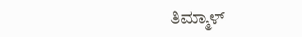ತಿಮ್ಮಾಳ್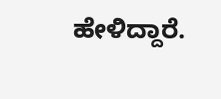ಹೇಳಿದ್ದಾರೆ.